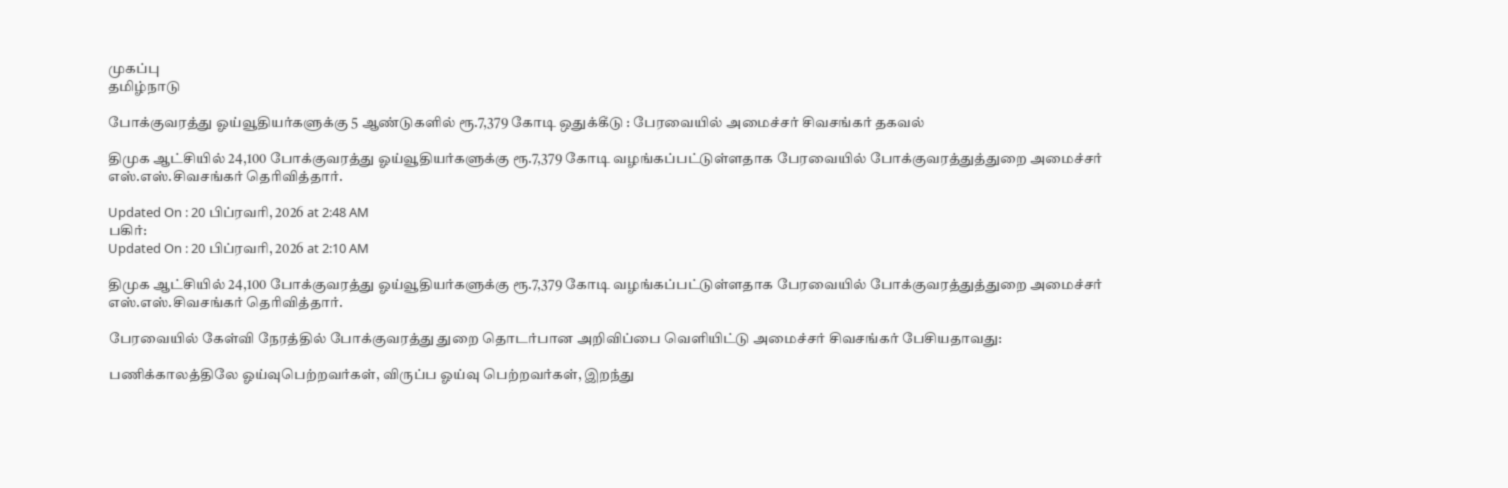முகப்பு
தமிழ்நாடு

போக்குவரத்து ஓய்வூதியர்களுக்கு 5 ஆண்டுகளில் ரூ.7,379 கோடி ஒதுக்கீடு : பேரவையில் அமைச்சர் சிவசங்கர் தகவல்

திமுக ஆட்சியில் 24,100 போக்குவரத்து ஓய்வூதியர்களுக்கு ரூ.7,379 கோடி வழங்கப்பட்டுள்ளதாக பேரவையில் போக்குவரத்துத்துறை அமைச்சர் எஸ்.எஸ்.சிவசங்கர் தெரிவித்தார்.

Updated On : 20 பிப்ரவரி, 2026 at 2:48 AM
பகிர்:
Updated On : 20 பிப்ரவரி, 2026 at 2:10 AM

திமுக ஆட்சியில் 24,100 போக்குவரத்து ஓய்வூதியர்களுக்கு ரூ.7,379 கோடி வழங்கப்பட்டுள்ளதாக பேரவையில் போக்குவரத்துத்துறை அமைச்சர் எஸ்.எஸ்.சிவசங்கர் தெரிவித்தார்.

பேரவையில் கேள்வி நேரத்தில் போக்குவரத்து துறை தொடர்பான அறிவிப்பை வெளியிட்டு அமைச்சர் சிவசங்கர் பேசியதாவது:

பணிக்காலத்திலே ஓய்வுபெற்றவர்கள், விருப்ப ஓய்வு பெற்றவர்கள், இறந்து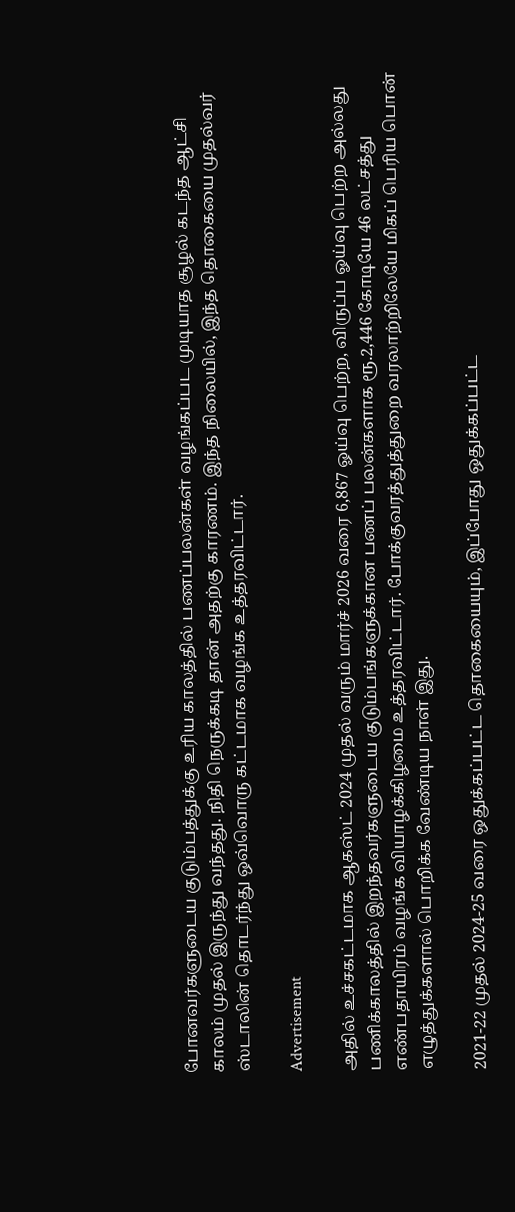போனவர்களுடைய குடும்பத்துக்கு உரிய காலத்தில் பணப்பலன்கள் வழங்கப்பட முடியாத சூழல் கடந்த ஆட்சி காலம் முதல் இருந்து வந்தது. நிதி நெருக்கடி தான் அதற்கு காரணம். இந்த நிலையில், இந்த தொகையை முதல்வர் ஸ்டாலின் தொடர்ந்து ஒவ்வொரு கட்டமாக வழங்க உத்தரவிட்டார்.

Advertisement

அதில் உச்சகட்டமாக ஆகஸ்ட் 2024 முதல் வரும் மார்ச் 2026 வரை 6,867 ஓய்வு பெற்ற, விருப்ப ஓய்வு பெற்ற அல்லது பணிக்காலத்தில் இறந்தவர்களுடைய குடும்பங்களுக்கான பணப் பலன்களாக ரூ.2,446 கோடியே 46 லட்சத்து எண்பதாயிரம் வழங்க வியாழக்கிழமை உத்தரவிட்டார். போக்குவரத்துத்துறை வரலாற்றிலேயே மிகப் பெரிய பொன் எழுத்துக்களால் பொறிக்க வேண்டிய நாள் இது.

2021-22 முதல் 2024-25 வரை ஒதுக்கப்பட்ட தொகையையும், இப்போது ஒதுக்கப்பட்ட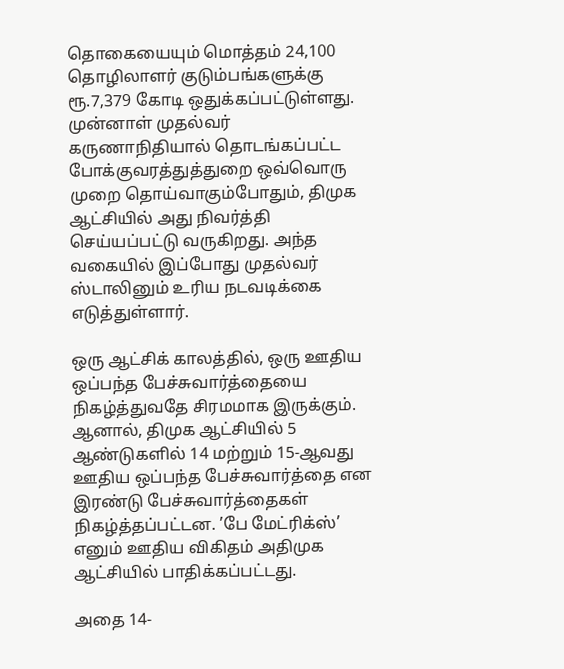தொகையையும் மொத்தம் 24,100 தொழிலாளர் குடும்பங்களுக்கு ரூ.7,379 கோடி ஒதுக்கப்பட்டுள்ளது. முன்னாள் முதல்வர் கருணாநிதியால் தொடங்கப்பட்ட போக்குவரத்துத்துறை ஒவ்வொரு முறை தொய்வாகும்போதும், திமுக ஆட்சியில் அது நிவர்த்தி செய்யப்பட்டு வருகிறது. அந்த வகையில் இப்போது முதல்வர் ஸ்டாலினும் உரிய நடவடிக்கை எடுத்துள்ளார்.

ஒரு ஆட்சிக் காலத்தில், ஒரு ஊதிய ஒப்பந்த பேச்சுவார்த்தையை நிகழ்த்துவதே சிரமமாக இருக்கும். ஆனால், திமுக ஆட்சியில் 5 ஆண்டுகளில் 14 மற்றும் 15-ஆவது ஊதிய ஒப்பந்த பேச்சுவார்த்தை என இரண்டு பேச்சுவார்த்தைகள் நிகழ்த்தப்பட்டன. ’பே மேட்ரிக்ஸ்’ எனும் ஊதிய விகிதம் அதிமுக ஆட்சியில் பாதிக்கப்பட்டது.

அதை 14-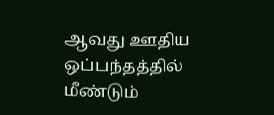ஆவது ஊதிய ஒப்பந்தத்தில் மீண்டும்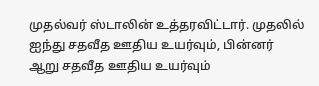முதல்வர் ஸ்டாலின் உத்தரவிட்டார். முதலில் ஐந்து சதவீத ஊதிய உயர்வும், பின்னர் ஆறு சதவீத ஊதிய உயர்வும்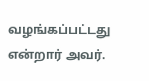வழங்கப்பட்டது என்றார் அவர்.